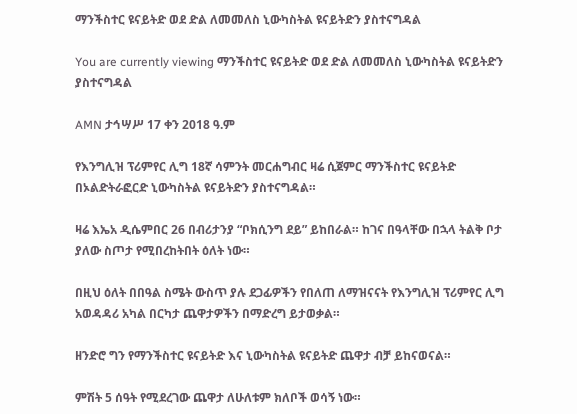ማንችስተር ዩናይትድ ወደ ድል ለመመለስ ኒውካስትል ዩናይትድን ያስተናግዳል

You are currently viewing ማንችስተር ዩናይትድ ወደ ድል ለመመለስ ኒውካስትል ዩናይትድን ያስተናግዳል

AMN ታኅሣሥ 17 ቀን 2018 ዓ.ም

የእንግሊዝ ፕሪምየር ሊግ 18ኛ ሳምንት መርሐግብር ዛሬ ሲጀምር ማንችስተር ዩናይትድ በኦልድትራፎርድ ኒውካስትል ዩናይትድን ያስተናግዳል።

ዛሬ እኤአ ዲሴምበር 26 በብሪታንያ “ቦክሲንግ ደይ” ይከበራል። ከገና በዓላቸው በኋላ ትልቅ ቦታ ያለው ስጦታ የሚበረከትበት ዕለት ነው።

በዚህ ዕለት በበዓል ስሜት ውስጥ ያሉ ደጋፊዎችን የበለጠ ለማዝናናት የእንግሊዝ ፕሪምየር ሊግ አወዳዳሪ አካል በርካታ ጨዋታዎችን በማድረግ ይታወቃል።

ዘንድሮ ግን የማንችስተር ዩናይትድ እና ኒውካስትል ዩናይትድ ጨዋታ ብቻ ይከናወናል።

ምሽት 5 ሰዓት የሚደረገው ጨዋታ ለሁለቱም ክለቦች ወሳኝ ነው።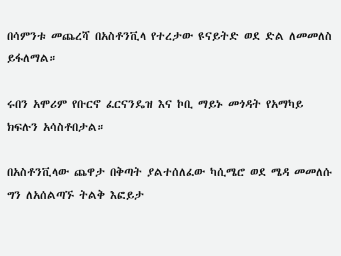በሳምንቱ መጨረሻ በአስቶንቪላ የተረታው ዩናይትድ ወደ ድል ለመመለስ ይፋለማል።

ሩበን አሞሪም የቡርኖ ፈርናንዴዝ እና ኮቢ ማይኑ መጎዳት የአማካይ ክፍሉን አሳስቶበታል።

በአስቶንቪላው ጨዋታ በቅጣት ያልተሰለፈው ካሲሜሮ ወደ ሜዳ መመለሱ ግን ለአሰልጣኙ ትልቅ እፎይታ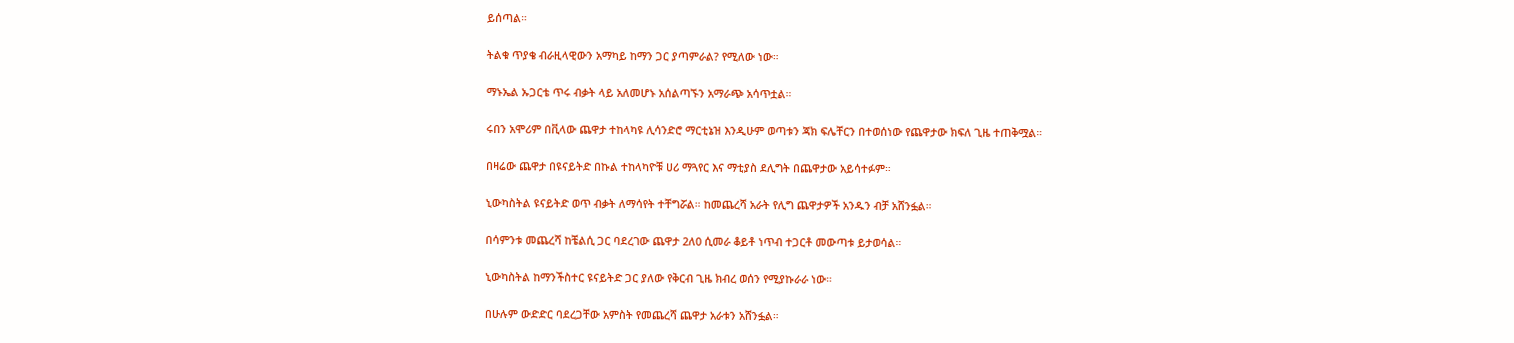ይሰጣል።

ትልቁ ጥያቄ ብራዚላዊውን አማካይ ከማን ጋር ያጣምራል? የሚለው ነው።

ማኑኤል ኡጋርቴ ጥሩ ብቃት ላይ አለመሆኑ አሰልጣኙን አማራጭ አሳጥቷል።

ሩበን አሞሪም በቪላው ጨዋታ ተከላካዩ ሊሳንድሮ ማርቲኔዝ እንዲሁም ወጣቱን ጃክ ፍሌቸርን በተወሰነው የጨዋታው ክፍለ ጊዜ ተጠቅሟል።

በዛሬው ጨዋታ በዩናይትድ በኩል ተከላካዮቹ ሀሪ ማጓየር እና ማቲያስ ደሊግት በጨዋታው አይሳተፉም።

ኒውካስትል ዩናይትድ ወጥ ብቃት ለማሳየት ተቸግሯል። ከመጨረሻ አራት የሊግ ጨዋታዎች አንዱን ብቻ አሸንፏል።

በሳምንቱ መጨረሻ ከቼልሲ ጋር ባደረገው ጨዋታ 2ለ0 ሲመራ ቆይቶ ነጥብ ተጋርቶ መውጣቱ ይታወሳል።

ኒውካስትል ከማንችስተር ዩናይትድ ጋር ያለው የቅርብ ጊዜ ክብረ ወሰን የሚያኩራራ ነው።

በሁሉም ውድድር ባደረጋቸው አምስት የመጨረሻ ጨዋታ አራቱን አሸንፏል።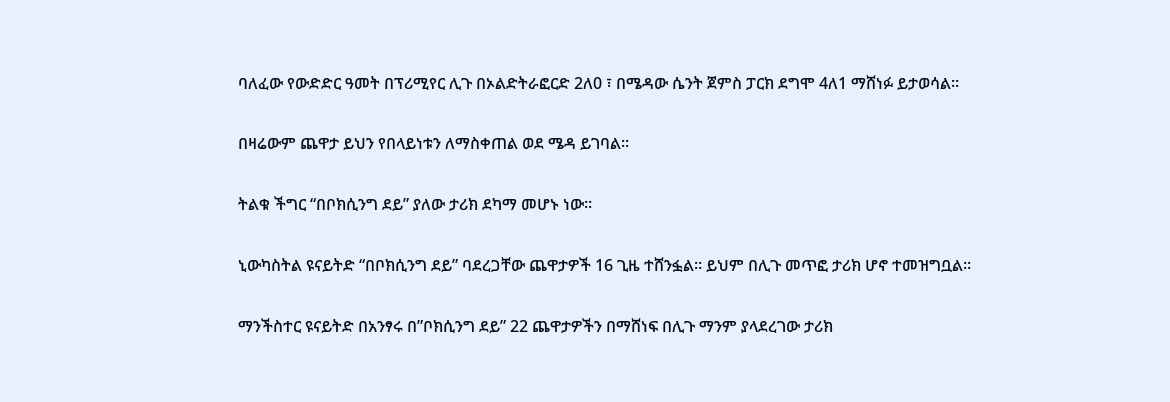ባለፈው የውድድር ዓመት በፕሪሚየር ሊጉ በኦልድትራፎርድ 2ለ0 ፣ በሜዳው ሴንት ጀምስ ፓርክ ደግሞ 4ለ1 ማሸነፉ ይታወሳል።

በዛሬውም ጨዋታ ይህን የበላይነቱን ለማስቀጠል ወደ ሜዳ ይገባል።

ትልቁ ችግር “በቦክሲንግ ደይ” ያለው ታሪክ ደካማ መሆኑ ነው።

ኒውካስትል ዩናይትድ “በቦክሲንግ ደይ” ባደረጋቸው ጨዋታዎች 16 ጊዜ ተሸንፏል። ይህም በሊጉ መጥፎ ታሪክ ሆኖ ተመዝግቧል።

ማንችስተር ዩናይትድ በአንፃሩ በ”ቦክሲንግ ደይ” 22 ጨዋታዎችን በማሸነፍ በሊጉ ማንም ያላደረገው ታሪክ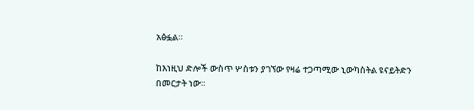አፅፏል።

ከእነዚህ ድሎች ውስጥ ሦስቱን ያገኘው የዛሬ ተጋጣሚው ኒውካስትል ዩናይትድን በመርታት ነው።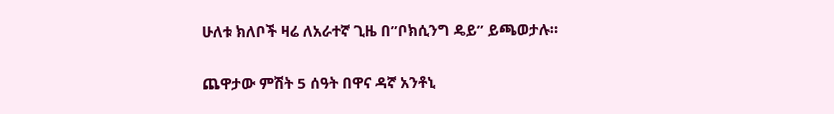ሁለቱ ክለቦች ዛሬ ለአራተኛ ጊዜ በ”ቦክሲንግ ዴይ” ይጫወታሉ።

ጨዋታው ምሽት 5 ሰዓት በዋና ዳኛ አንቶኒ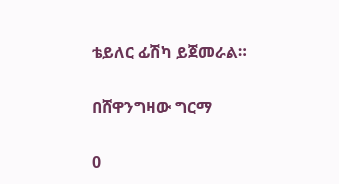ቴይለር ፊሽካ ይጀመራል።

በሸዋንግዛው ግርማ

0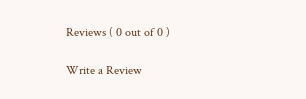Reviews ( 0 out of 0 )

Write a Review